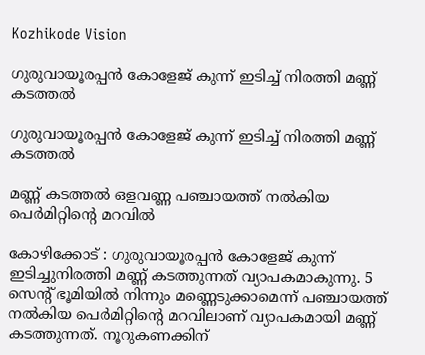Kozhikode Vision

ഗുരുവായൂരപ്പന്‍ കോളേജ് കുന്ന് ഇടിച്ച് നിരത്തി മണ്ണ് കടത്തല്‍

ഗുരുവായൂരപ്പന്‍ കോളേജ് കുന്ന് ഇടിച്ച് നിരത്തി മണ്ണ് കടത്തല്‍

മണ്ണ് കടത്തല്‍ ഒളവണ്ണ പഞ്ചായത്ത് നല്‍കിയ പെര്‍മിറ്റിന്റെ മറവില്‍

കോഴിക്കോട് : ഗുരുവായൂരപ്പന്‍ കോളേജ് കുന്ന് ഇടിച്ചുനിരത്തി മണ്ണ് കടത്തുന്നത് വ്യാപകമാകുന്നു. 5 സെന്റ് ഭൂമിയില്‍ നിന്നും മണ്ണെടുക്കാമെന്ന് പഞ്ചായത്ത് നല്‍കിയ പെര്‍മിറ്റിന്റെ മറവിലാണ് വ്യാപകമായി മണ്ണ് കടത്തുന്നത്. നൂറുകണക്കിന്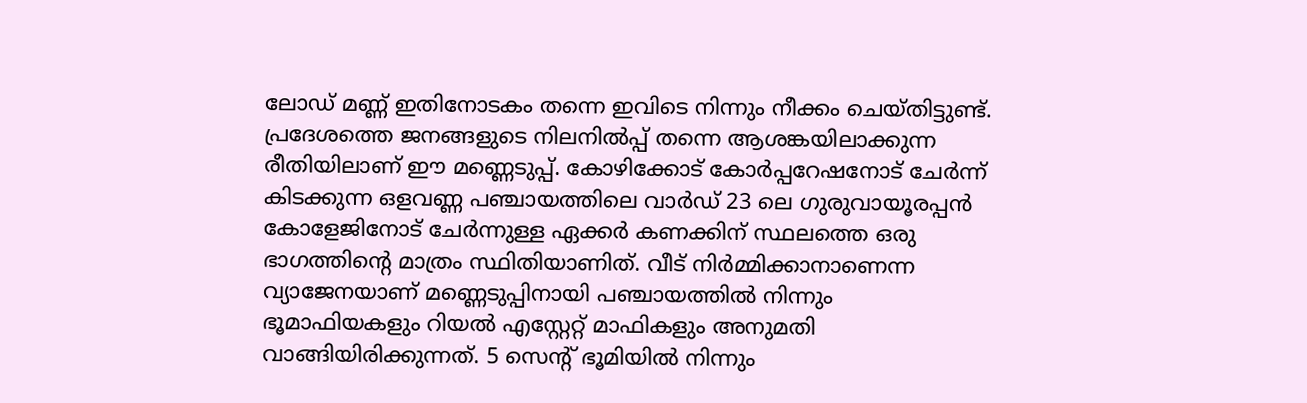ലോഡ് മണ്ണ് ഇതിനോടകം തന്നെ ഇവിടെ നിന്നും നീക്കം ചെയ്തിട്ടുണ്ട്. പ്രദേശത്തെ ജനങ്ങളുടെ നിലനില്‍പ്പ് തന്നെ ആശങ്കയിലാക്കുന്ന രീതിയിലാണ് ഈ മണ്ണെടുപ്പ്. കോഴിക്കോട് കോര്‍പ്പറേഷനോട് ചേര്‍ന്ന് കിടക്കുന്ന ഒളവണ്ണ പഞ്ചായത്തിലെ വാര്‍ഡ് 23 ലെ ഗുരുവായൂരപ്പന്‍ കോളേജിനോട് ചേര്‍ന്നുള്ള ഏക്കര്‍ കണക്കിന് സ്ഥലത്തെ ഒരു ഭാഗത്തിന്റെ മാത്രം സ്ഥിതിയാണിത്. വീട് നിര്‍മ്മിക്കാനാണെന്ന വ്യാജേനയാണ് മണ്ണെടുപ്പിനായി പഞ്ചായത്തില്‍ നിന്നും ഭൂമാഫിയകളും റിയല്‍ എസ്റ്റേറ്റ് മാഫികളും അനുമതി വാങ്ങിയിരിക്കുന്നത്. 5 സെന്റ് ഭൂമിയില്‍ നിന്നും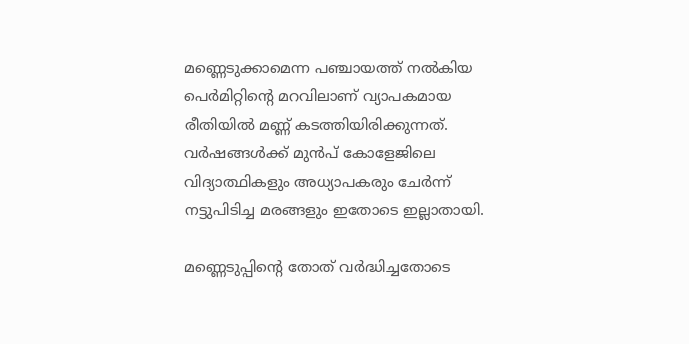മണ്ണെടുക്കാമെന്ന പഞ്ചായത്ത് നല്‍കിയ പെര്‍മിറ്റിന്റെ മറവിലാണ് വ്യാപകമായ രീതിയില്‍ മണ്ണ് കടത്തിയിരിക്കുന്നത്. വര്‍ഷങ്ങള്‍ക്ക് മുന്‍പ് കോളേജിലെ വിദ്യാത്ഥികളും അധ്യാപകരും ചേര്‍ന്ന് നട്ടുപിടിച്ച മരങ്ങളും ഇതോടെ ഇല്ലാതായി.

മണ്ണെടുപ്പിന്റെ തോത് വര്‍ദ്ധിച്ചതോടെ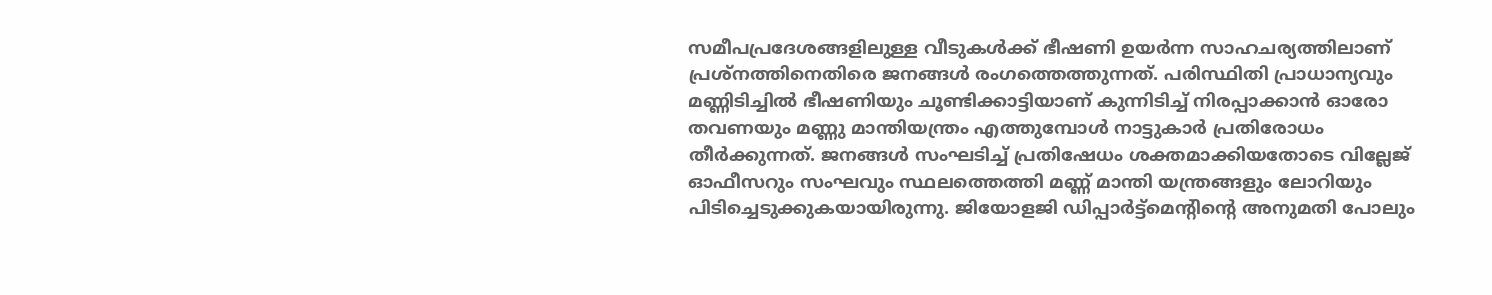സമീപപ്രദേശങ്ങളിലുള്ള വീടുകള്‍ക്ക് ഭീഷണി ഉയര്‍ന്ന സാഹചര്യത്തിലാണ് പ്രശ്നത്തിനെതിരെ ജനങ്ങള്‍ രംഗത്തെത്തുന്നത്. പരിസ്ഥിതി പ്രാധാന്യവും മണ്ണിടിച്ചില്‍ ഭീഷണിയും ചൂണ്ടിക്കാട്ടിയാണ് കുന്നിടിച്ച് നിരപ്പാക്കാന്‍ ഓരോ തവണയും മണ്ണു മാന്തിയന്ത്രം എത്തുമ്പോള്‍ നാട്ടുകാര്‍ പ്രതിരോധം തീര്‍ക്കുന്നത്. ജനങ്ങള്‍ സംഘടിച്ച് പ്രതിഷേധം ശക്തമാക്കിയതോടെ വില്ലേജ് ഓഫീസറും സംഘവും സ്ഥലത്തെത്തി മണ്ണ് മാന്തി യന്ത്രങ്ങളും ലോറിയും പിടിച്ചെടുക്കുകയായിരുന്നു. ജിയോളജി ഡിപ്പാര്‍ട്ട്മെന്റിന്റെ അനുമതി പോലും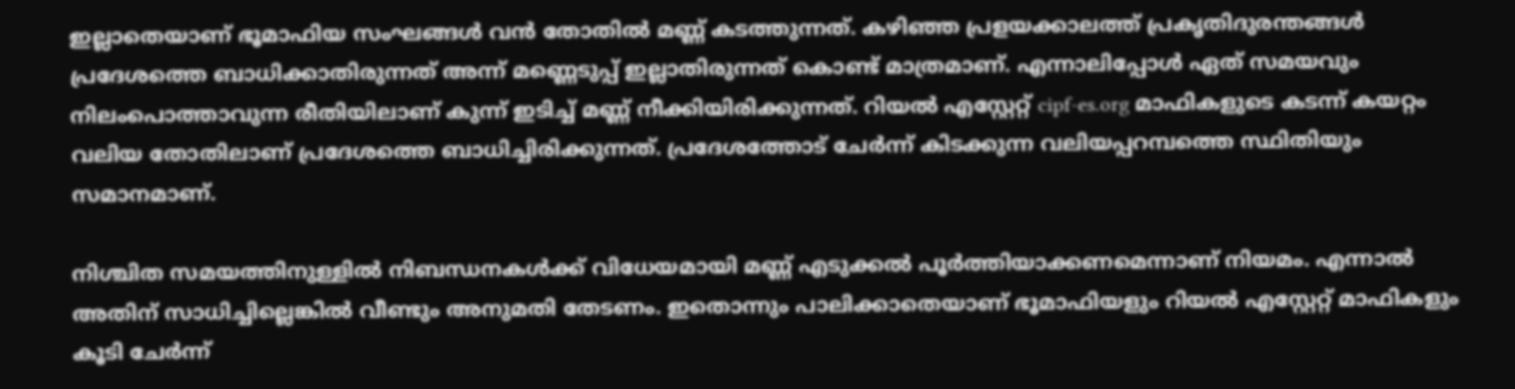ഇല്ലാതെയാണ് ഭൂമാഫിയ സംഘങ്ങള്‍ വന്‍ തോതില്‍ മണ്ണ് കടത്തുന്നത്. കഴിഞ്ഞ പ്രളയക്കാലത്ത് പ്രകൃതിദുരന്തങ്ങള്‍ പ്രദേശത്തെ ബാധിക്കാതിരുന്നത് അന്ന് മണ്ണെടുപ്പ് ഇല്ലാതിരുന്നത് കൊണ്ട് മാത്രമാണ്. എന്നാലിപ്പോള്‍ ഏത് സമയവും നിലംപൊത്താവുന്ന രീതിയിലാണ് കുന്ന് ഇടിച്ച് മണ്ണ് നീക്കിയിരിക്കുന്നത്. റിയല്‍ എസ്റ്റേറ്റ് cipf-es.org മാഫികളുടെ കടന്ന് കയറ്റം വലിയ തോതിലാണ് പ്രദേശത്തെ ബാധിച്ചിരിക്കുന്നത്. പ്രദേശത്തോട് ചേര്‍ന്ന് കിടക്കുന്ന വലിയപ്പറമ്പത്തെ സ്ഥിതിയും സമാനമാണ്.

നിശ്ചിത സമയത്തിനുള്ളില്‍ നിബന്ധനകള്‍ക്ക് വിധേയമായി മണ്ണ് എടുക്കല്‍ പൂര്‍ത്തിയാക്കണമെന്നാണ് നിയമം. എന്നാല്‍ അതിന് സാധിച്ചില്ലെങ്കില്‍ വീണ്ടും അനുമതി തേടണം. ഇതൊന്നും പാലിക്കാതെയാണ് ഭൂമാഫിയളും റിയല്‍ എസ്റ്റേറ്റ് മാഫികളും കൂടി ചേര്‍ന്ന്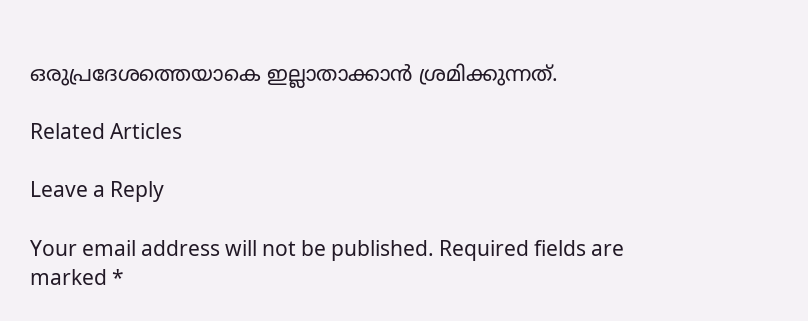ഒരുപ്രദേശത്തെയാകെ ഇല്ലാതാക്കാന്‍ ശ്രമിക്കുന്നത്.

Related Articles

Leave a Reply

Your email address will not be published. Required fields are marked *